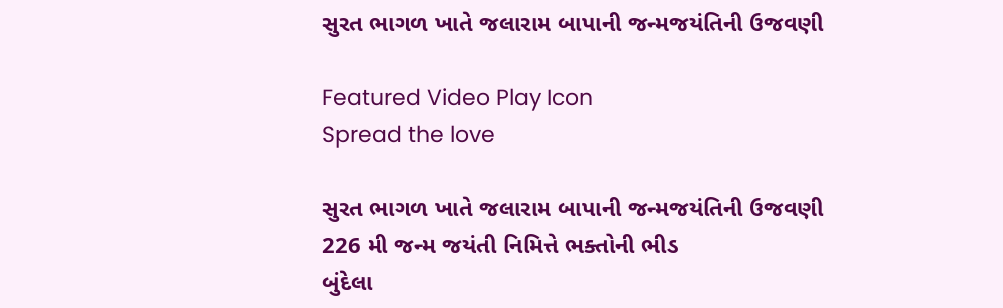સુરત ભાગળ ખાતે જલારામ બાપાની જન્મજયંતિની ઉજવણી

Featured Video Play Icon
Spread the love

સુરત ભાગળ ખાતે જલારામ બાપાની જન્મજયંતિની ઉજવણી
226 મી જન્મ જયંતી નિમિત્તે ભક્તોની ભીડ
બુંદેલા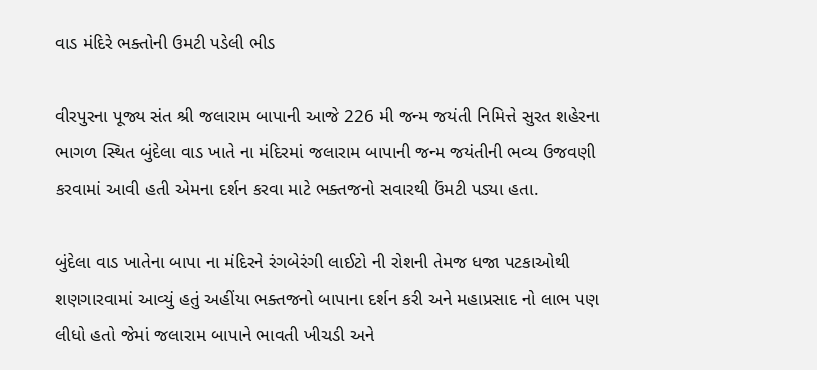વાડ મંદિરે ભક્તોની ઉમટી પડેલી ભીડ

વીરપુરના પૂજ્ય સંત શ્રી જલારામ બાપાની આજે 226 મી જન્મ જયંતી નિમિત્તે સુરત શહેરના ભાગળ સ્થિત બુંદેલા વાડ ખાતે ના મંદિરમાં જલારામ બાપાની જન્મ જયંતીની ભવ્ય ઉજવણી કરવામાં આવી હતી એમના દર્શન કરવા માટે ભક્તજનો સવારથી ઉંમટી પડ્યા હતા.

બુંદેલા વાડ ખાતેના બાપા ના મંદિરને રંગબેરંગી લાઈટો ની રોશની તેમજ ધજા પટકાઓથી શણગારવામાં આવ્યું હતું અહીંયા ભક્તજનો બાપાના દર્શન કરી અને મહાપ્રસાદ નો લાભ પણ લીધો હતો જેમાં જલારામ બાપાને ભાવતી ખીચડી અને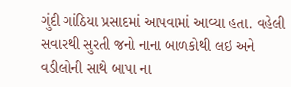ગુંદી ગાંઠિયા પ્રસાદમાં આપવામાં આવ્યા હતા. વહેલી સવારથી સુરતી જનો નાના બાળકોથી લઇ અને વડીલોની સાથે બાપા ના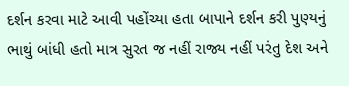દર્શન કરવા માટે આવી પહોંચ્યા હતા બાપાને દર્શન કરી પુણ્યનું ભાથું બાંધી હતો માત્ર સુરત જ નહીં રાજ્ય નહીં પરંતુ દેશ અને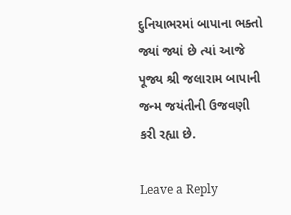દુનિયાભરમાં બાપાના ભક્તો જ્યાં જ્યાં છે ત્યાં આજે પૂજ્ય શ્રી જલારામ બાપાની જન્મ જયંતીની ઉજવણી કરી રહ્યા છે.

Leave a Reply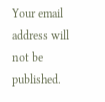Your email address will not be published.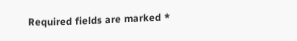Required fields are marked *